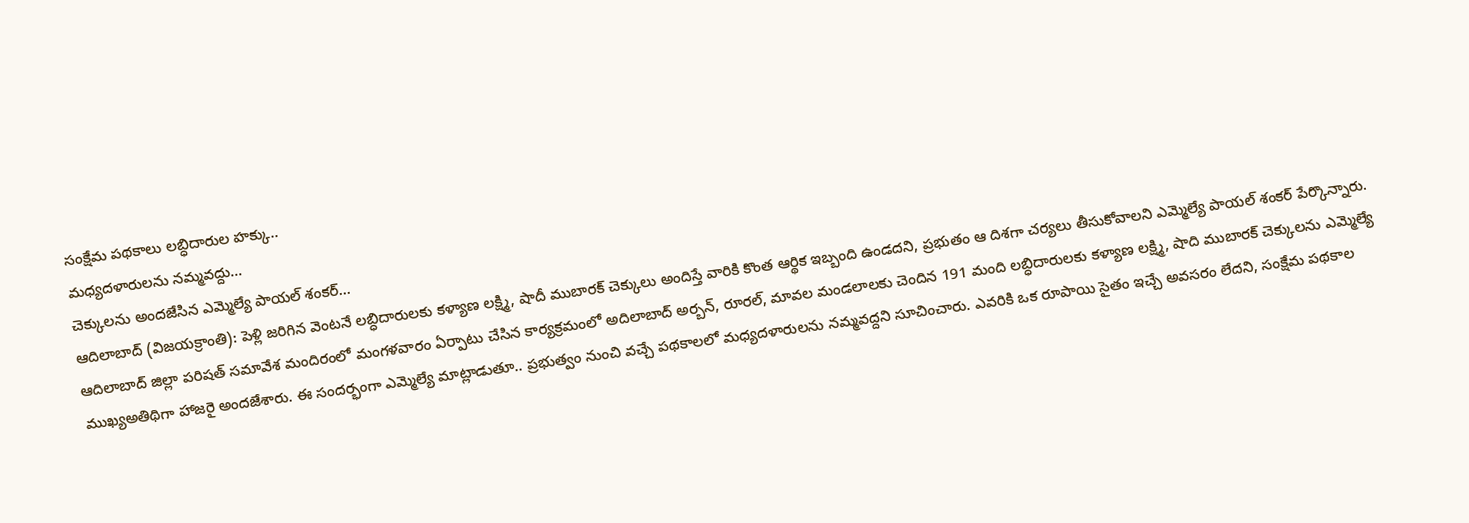సంక్షేమ పథకాలు లబ్ధిదారుల హక్కు..
మధ్యదళారులను నమ్మవద్దు...
చెక్కులను అందజేసిన ఎమ్మెల్యే పాయల్ శంకర్...
ఆదిలాబాద్ (విజయక్రాంతి): పెళ్లి జరిగిన వెంటనే లబ్ధిదారులకు కళ్యాణ లక్ష్మి, షాదీ ముబారక్ చెక్కులు అందిస్తే వారికి కొంత ఆర్థిక ఇబ్బంది ఉండదని, ప్రభుతం ఆ దిశగా చర్యలు తీసుకోవాలని ఎమ్మెల్యే పాయల్ శంకర్ పేర్కొన్నారు. ఆదిలాబాద్ జిల్లా పరిషత్ సమావేశ మందిరంలో మంగళవారం ఏర్పాటు చేసిన కార్యక్రమంలో అదిలాబాద్ అర్బన్, రూరల్, మావల మండలాలకు చెందిన 191 మంది లబ్ధిదారులకు కళ్యాణ లక్ష్మి, షాది ముబారక్ చెక్కులను ఎమ్మెల్యే ముఖ్యఅతిథిగా హాజరై అందజేశారు. ఈ సందర్భంగా ఎమ్మెల్యే మాట్లాడుతూ.. ప్రభుత్వం నుంచి వచ్చే పథకాలలో మధ్యదళారులను నమ్మవద్దని సూచించారు. ఎవరికి ఒక రూపాయి సైతం ఇచ్చే అవసరం లేదని, సంక్షేమ పథకాల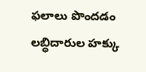ఫలాలు పొందడం లబ్ధిదారుల హక్కు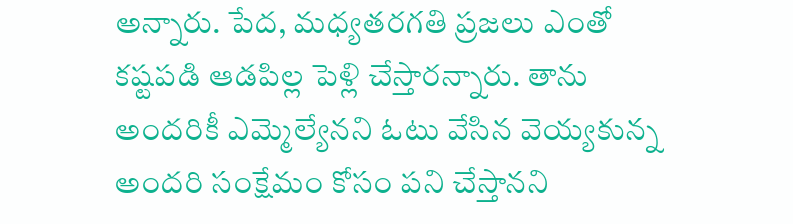అన్నారు. పేద, మధ్యతరగతి ప్రజలు ఎంతో కష్టపడి ఆడపిల్ల పెళ్లి చేస్తారన్నారు. తాను అందరికీ ఎమ్మెల్యేనని ఓటు వేసిన వెయ్యకున్న అందరి సంక్షేమం కోసం పని చేస్తానని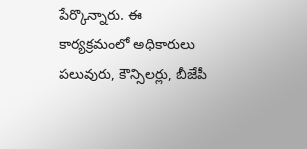పేర్కొన్నారు. ఈ కార్యక్రమంలో అధికారులు పలువురు, కౌన్సిలర్లు, బీజేపీ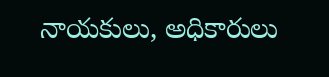నాయకులు, అధికారులు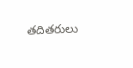తదితరులు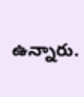ఉన్నారు.